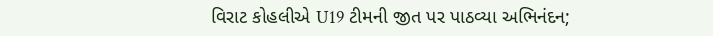વિરાટ કોહલીએ U19 ટીમની જીત પર પાઠવ્યા અભિનંદન;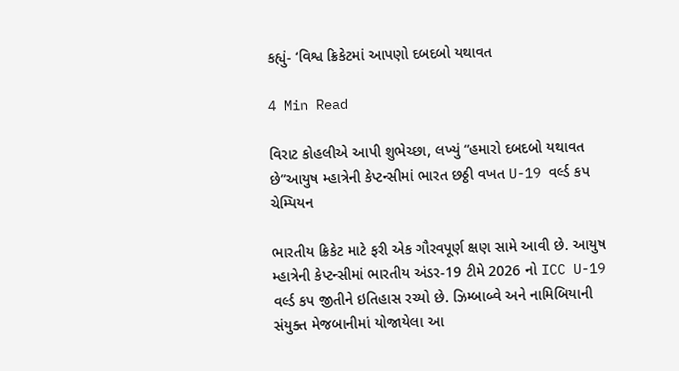કહ્યું- ‘વિશ્વ ક્રિકેટમાં આપણો દબદબો યથાવત

4 Min Read

વિરાટ કોહલીએ આપી શુભેચ્છા, લખ્યું “હમારો દબદબો યથાવત છે”આયુષ મ્હાત્રેની કેપ્ટન્સીમાં ભારત છઠ્ઠી વખત U-19 વર્લ્ડ કપ ચેમ્પિયન

ભારતીય ક્રિકેટ માટે ફરી એક ગૌરવપૂર્ણ ક્ષણ સામે આવી છે. આયુષ મ્હાત્રેની કેપ્ટન્સીમાં ભારતીય અંડર-19 ટીમે 2026 નો ICC U-19 વર્લ્ડ કપ જીતીને ઇતિહાસ રચ્યો છે. ઝિમ્બાબ્વે અને નામિબિયાની સંયુક્ત મેજબાનીમાં યોજાયેલા આ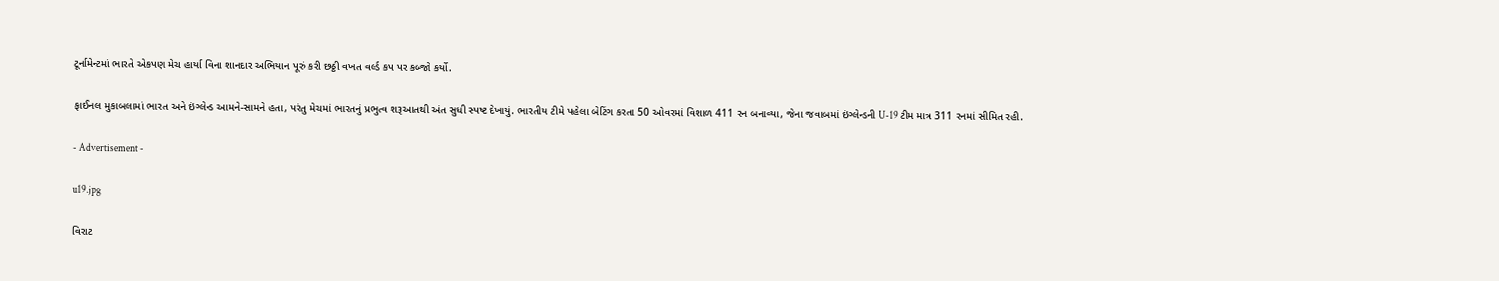ટૂર્નામેન્ટમાં ભારતે એકપણ મેચ હાર્યા વિના શાનદાર અભિયાન પૂરું કરી છઠ્ઠી વખત વર્લ્ડ કપ પર કબ્જો કર્યો.

ફાઈનલ મુકાબલામાં ભારત અને ઇંગ્લેન્ડ આમને-સામને હતા, પરંતુ મેચમાં ભારતનું પ્રભુત્વ શરૂઆતથી અંત સુધી સ્પષ્ટ દેખાયું. ભારતીય ટીમે પહેલા બેટિંગ કરતા 50 ઓવરમાં વિશાળ 411 રન બનાવ્યા, જેના જવાબમાં ઇંગ્લેન્ડની U-19 ટીમ માત્ર 311 રનમાં સીમિત રહી.

- Advertisement -

u19.jpg

વિરાટ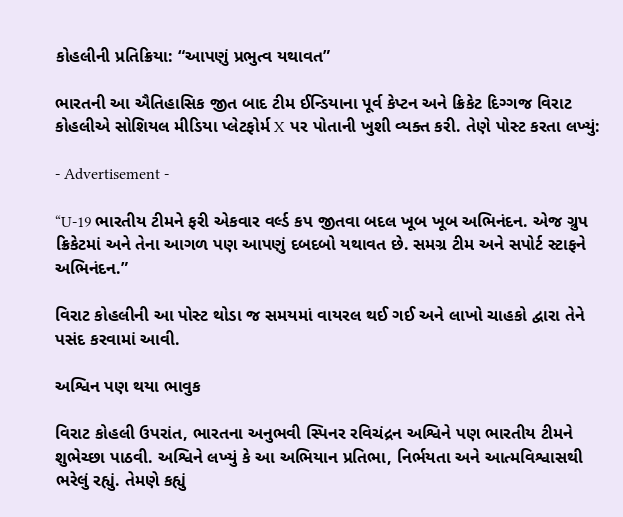કોહલીની પ્રતિક્રિયા: “આપણું પ્રભુત્વ યથાવત”

ભારતની આ ઐતિહાસિક જીત બાદ ટીમ ઈન્ડિયાના પૂર્વ કેપ્ટન અને ક્રિકેટ દિગ્ગજ વિરાટ કોહલીએ સોશિયલ મીડિયા પ્લેટફોર્મ X પર પોતાની ખુશી વ્યક્ત કરી. તેણે પોસ્ટ કરતા લખ્યું:

- Advertisement -

“U-19 ભારતીય ટીમને ફરી એકવાર વર્લ્ડ કપ જીતવા બદલ ખૂબ ખૂબ અભિનંદન. એજ ગ્રુપ ક્રિકેટમાં અને તેના આગળ પણ આપણું દબદબો યથાવત છે. સમગ્ર ટીમ અને સપોર્ટ સ્ટાફને અભિનંદન.”

વિરાટ કોહલીની આ પોસ્ટ થોડા જ સમયમાં વાયરલ થઈ ગઈ અને લાખો ચાહકો દ્વારા તેને પસંદ કરવામાં આવી.

અશ્વિન પણ થયા ભાવુક

વિરાટ કોહલી ઉપરાંત, ભારતના અનુભવી સ્પિનર રવિચંદ્રન અશ્વિને પણ ભારતીય ટીમને શુભેચ્છા પાઠવી. અશ્વિને લખ્યું કે આ અભિયાન પ્રતિભા, નિર્ભયતા અને આત્મવિશ્વાસથી ભરેલું રહ્યું. તેમણે કહ્યું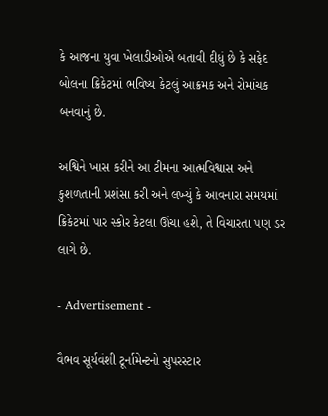કે આજના યુવા ખેલાડીઓએ બતાવી દીધું છે કે સફેદ બોલના ક્રિકેટમાં ભવિષ્ય કેટલું આક્રમક અને રોમાંચક બનવાનું છે.

અશ્વિને ખાસ કરીને આ ટીમના આત્મવિશ્વાસ અને કુશળતાની પ્રશંસા કરી અને લખ્યું કે આવનારા સમયમાં ક્રિકેટમાં પાર સ્કોર કેટલા ઊંચા હશે, તે વિચારતા પણ ડર લાગે છે.

- Advertisement -

વૈભવ સૂર્યવંશી ટૂર્નામેન્ટનો સુપરસ્ટાર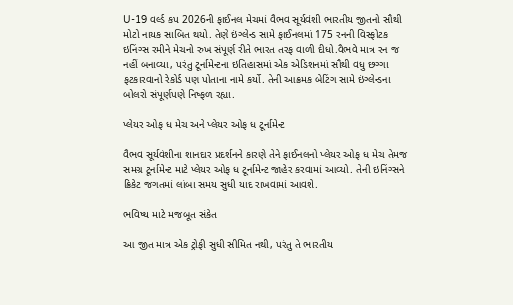U-19 વર્લ્ડ કપ 2026ની ફાઈનલ મેચમાં વૈભવ સૂર્યવંશી ભારતીય જીતનો સૌથી મોટો નાયક સાબિત થયો. તેણે ઇંગ્લેન્ડ સામે ફાઈનલમાં 175 રનની વિસ્ફોટક ઇનિંગ્સ રમીને મેચનો રુખ સંપૂર્ણ રીતે ભારત તરફ વાળી દીધો.વૈભવે માત્ર રન જ નહીં બનાવ્યા, પરંતુ ટૂર્નામેન્ટના ઇતિહાસમાં એક એડિશનમાં સૌથી વધુ છગ્ગા ફટકારવાનો રેકોર્ડ પણ પોતાના નામે કર્યો. તેની આક્રમક બેટિંગ સામે ઇંગ્લેન્ડના બોલરો સંપૂર્ણપણે નિષ્ફળ રહ્યા.

પ્લેયર ઓફ ધ મેચ અને પ્લેયર ઓફ ધ ટૂર્નામેન્ટ

વૈભવ સૂર્યવંશીના શાનદાર પ્રદર્શનને કારણે તેને ફાઈનલનો પ્લેયર ઓફ ધ મેચ તેમજ સમગ્ર ટૂર્નામેન્ટ માટે પ્લેયર ઓફ ધ ટૂર્નામેન્ટ જાહેર કરવામાં આવ્યો. તેની ઇનિંગ્સને ક્રિકેટ જગતમાં લાંબા સમય સુધી યાદ રાખવામાં આવશે.

ભવિષ્ય માટે મજબૂત સંકેત

આ જીત માત્ર એક ટ્રોફી સુધી સીમિત નથી, પરંતુ તે ભારતીય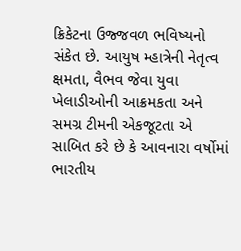ક્રિકેટના ઉજ્જવળ ભવિષ્યનો સંકેત છે. આયુષ મ્હાત્રેની નેતૃત્વ ક્ષમતા, વૈભવ જેવા યુવા ખેલાડીઓની આક્રમકતા અને સમગ્ર ટીમની એકજૂટતા એ સાબિત કરે છે કે આવનારા વર્ષોમાં ભારતીય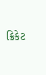ક્રિકેટ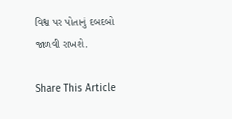વિશ્વ પર પોતાનું દબદબો જાળવી રાખશે.

Share This Article